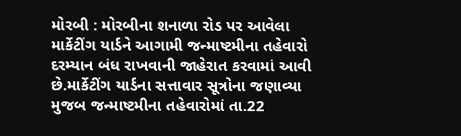મોરબી : મોરબીના શનાળા રોડ પર આવેલા માર્કેટીંગ યાર્ડને આગામી જન્માષ્ટમીના તહેવારો દરમ્યાન બંધ રાખવાની જાહેરાત કરવામાં આવી છે.માર્કેટીંગ યાર્ડના સત્તાવાર સૂત્રોના જણાવ્યા મુજબ જન્માષ્ટમીના તહેવારોમાં તા.22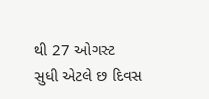થી 27 ઓગસ્ટ સુધી એટલે છ દિવસ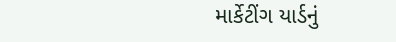માર્કેટીંગ યાર્ડનું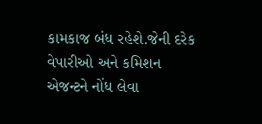કામકાજ બંધ રહેશે.જેની દરેક વેપારીઓ અને કમિશન એજન્ટને નોંધ લેવા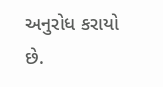અનુરોધ કરાયો છે.